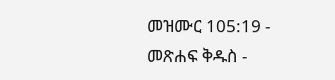መዝሙር 105:19 - መጽሐፍ ቅዱስ -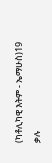(ካቶሊካዊ እትም - ኤማሁስ)19 ቃሉ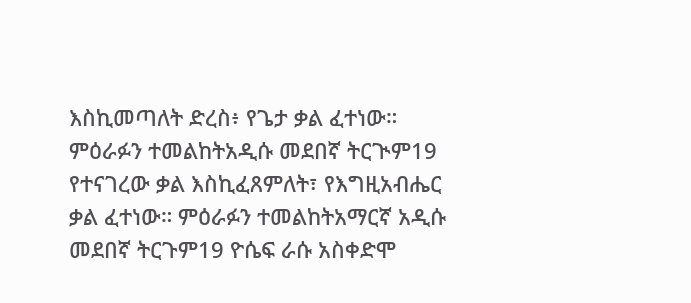እስኪመጣለት ድረስ፥ የጌታ ቃል ፈተነው። ምዕራፉን ተመልከትአዲሱ መደበኛ ትርጒም19 የተናገረው ቃል እስኪፈጸምለት፣ የእግዚአብሔር ቃል ፈተነው። ምዕራፉን ተመልከትአማርኛ አዲሱ መደበኛ ትርጉም19 ዮሴፍ ራሱ አስቀድሞ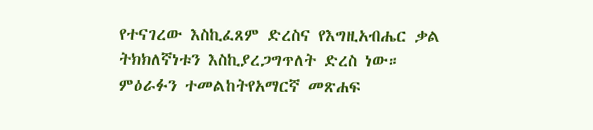የተናገረው እስኪፈጸም ድረስና የእግዚአብሔር ቃል ትክክለኛነቱን እስኪያረጋግጥለት ድረስ ነው። ምዕራፉን ተመልከትየአማርኛ መጽሐፍ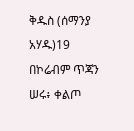ቅዱስ (ሰማንያ አሃዱ)19 በኮሬብም ጥጃን ሠሩ፥ ቀልጦ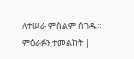ለተሠራ ምስልም ሰገዱ። ምዕራፉን ተመልከት |